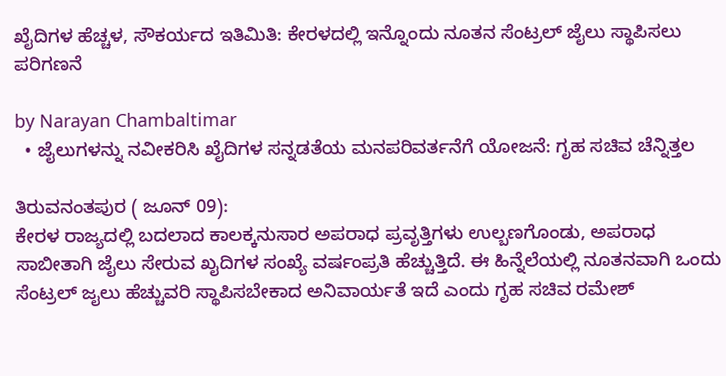ಖೈದಿಗಳ ಹೆಚ್ಚಳ, ಸೌಕರ್ಯದ ಇತಿಮಿತಿ: ಕೇರಳದಲ್ಲಿ ಇನ್ನೊಂದು ನೂತನ ಸೆಂಟ್ರಲ್ ಜೈಲು ಸ್ಥಾಪಿಸಲು ಪರಿಗಣನೆ

by Narayan Chambaltimar
  • ಜೈಲುಗಳನ್ನು ನವೀಕರಿಸಿ ಖೈದಿಗಳ ಸನ್ನಡತೆಯ ಮನಪರಿವರ್ತನೆಗೆ ಯೋಜನೆ: ಗೃಹ ಸಚಿವ ಚೆನ್ನಿತ್ತಲ

ತಿರುವನಂತಪುರ ( ಜೂನ್ 09):
ಕೇರಳ ರಾಜ್ಯದಲ್ಲಿ ಬದಲಾದ ಕಾಲಕ್ಕನುಸಾರ ಅಪರಾಧ ಪ್ರವೃತ್ತಿಗಳು ಉಲ್ಬಣಗೊಂಡು, ಅಪರಾಧ ಸಾಬೀತಾಗಿ ಜೈಲು ಸೇರುವ ಖೖದಿಗಳ ಸಂಖ್ಯೆ ವರ್ಷಂಪ್ರತಿ ಹೆಚ್ಚುತ್ತಿದೆ. ಈ ಹಿನ್ನೆಲೆಯಲ್ಲಿ ನೂತನವಾಗಿ ಒಂದು ಸೆಂಟ್ರಲ್ ಜೖಲು ಹೆಚ್ಚುವರಿ ಸ್ಥಾಪಿಸಬೇಕಾದ ಅನಿವಾರ್ಯತೆ ಇದೆ ಎಂದು ಗೃಹ ಸಚಿವ ರಮೇಶ್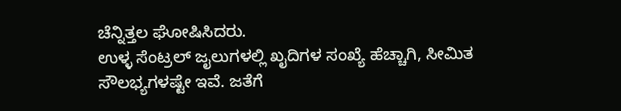ಚೆನ್ನಿತ್ತಲ ಘೋಷಿಸಿದರು.
ಉಳ್ಳ ಸೆಂಟ್ರಲ್ ಜೖಲುಗಳಲ್ಲಿ ಖೖದಿಗಳ ಸಂಖ್ಯೆ ಹೆಚ್ಚಾಗಿ, ಸೀಮಿತ ಸೌಲಭ್ಯಗಳಷ್ಟೇ ಇವೆ. ಜತೆಗೆ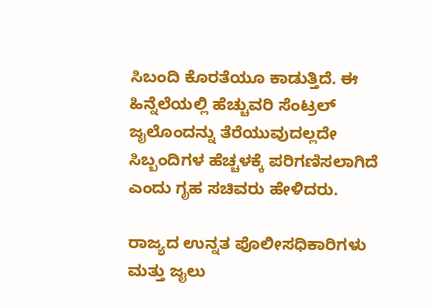ಸಿಬಂದಿ ಕೊರತೆಯೂ ಕಾಡುತ್ತಿದೆ. ಈ ಹಿನ್ನೆಲೆಯಲ್ಲಿ ಹೆಚ್ಚುವರಿ ಸೆಂಟ್ರಲ್ ಜೖಲೊಂದನ್ನು ತೆರೆಯುವುದಲ್ಲದೇ ಸಿಬ್ಬಂದಿಗಳ ಹೆಚ್ಚಳಕ್ಕೆ ಪರಿಗಣಿಸಲಾಗಿದೆ ಎಂದು ಗೃಹ ಸಚಿವರು ಹೇಳಿದರು.

ರಾಜ್ಯದ ಉನ್ನತ ಪೊಲೀಸಧಿಕಾರಿಗಳು ಮತ್ತು ಜೖಲು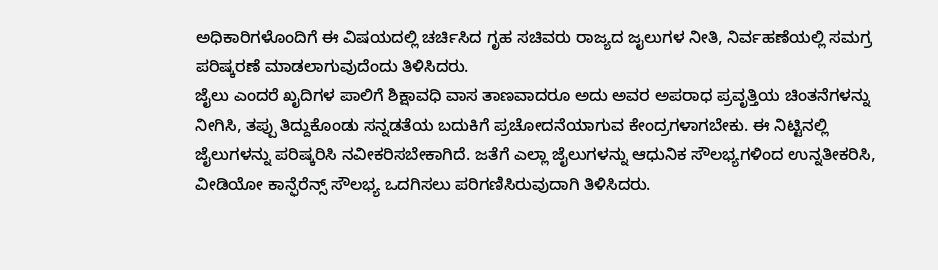ಅಧಿಕಾರಿಗಳೊಂದಿಗೆ ಈ ವಿಷಯದಲ್ಲಿ ಚರ್ಚಿಸಿದ ಗೃಹ ಸಚಿವರು ರಾಜ್ಯದ ಜೖಲುಗಳ ನೀತಿ, ನಿರ್ವಹಣೆಯಲ್ಲಿ ಸಮಗ್ರ ಪರಿಷ್ಕರಣೆ ಮಾಡಲಾಗುವುದೆಂದು ತಿಳಿಸಿದರು.
ಜೈಲು ಎಂದರೆ ಖೖದಿಗಳ ಪಾಲಿಗೆ ಶಿಕ್ಷಾವಧಿ ವಾಸ ತಾಣವಾದರೂ ಅದು ಅವರ ಅಪರಾಧ ಪ್ರವೃತ್ತಿಯ ಚಿಂತನೆಗಳನ್ನು ನೀಗಿಸಿ, ತಪ್ಪು ತಿದ್ದುಕೊಂಡು ಸನ್ನಡತೆಯ ಬದುಕಿಗೆ ಪ್ರಚೋದನೆಯಾಗುವ ಕೇಂದ್ರಗಳಾಗಬೇಕು. ಈ ನಿಟ್ಟಿನಲ್ಲಿ ಜೈಲುಗಳನ್ನು ಪರಿಷ್ಕರಿಸಿ ನವೀಕರಿಸಬೇಕಾಗಿದೆ. ಜತೆಗೆ ಎಲ್ಲಾ ಜೈಲುಗಳನ್ನು ಆಧುನಿಕ ಸೌಲಭ್ಯಗಳಿಂದ ಉನ್ನತೀಕರಿಸಿ, ವೀಡಿಯೋ ಕಾನ್ಫೆರೆನ್ಸ್ ಸೌಲಭ್ಯ ಒದಗಿಸಲು ಪರಿಗಣಿಸಿರುವುದಾಗಿ ತಿಳಿಸಿದರು.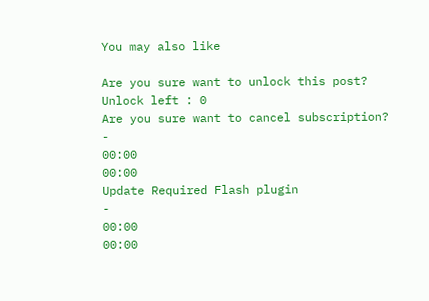You may also like

Are you sure want to unlock this post?
Unlock left : 0
Are you sure want to cancel subscription?
-
00:00
00:00
Update Required Flash plugin
-
00:00
00:00